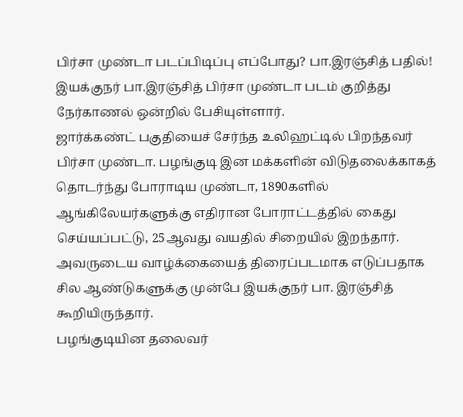பிர்சா முண்டா படப்பிடிப்பு எப்போது? பா.இரஞ்சித் பதில்!
இயக்குநர் பா.இரஞ்சித் பிர்சா முண்டா படம் குறித்து நேர்காணல் ஒன்றில் பேசியுள்ளார்.
ஜார்க்கண்ட் பகுதியைச் சேர்ந்த உலிஹட்டில் பிறந்தவர் பிர்சா முண்டா. பழங்குடி இன மக்களின் விடுதலைக்காகத் தொடர்ந்து போராடிய முண்டா, 1890களில் ஆங்கிலேயர்களுக்கு எதிரான போராட்டத்தில் கைது செய்யப்பட்டு, 25ஆவது வயதில் சிறையில் இறந்தார்.
அவருடைய வாழ்க்கையைத் திரைப்படமாக எடுப்பதாக சில ஆண்டுகளுக்கு முன்பே இயக்குநர் பா. இரஞ்சித் கூறியிருந்தார்.
பழங்குடியின தலைவர்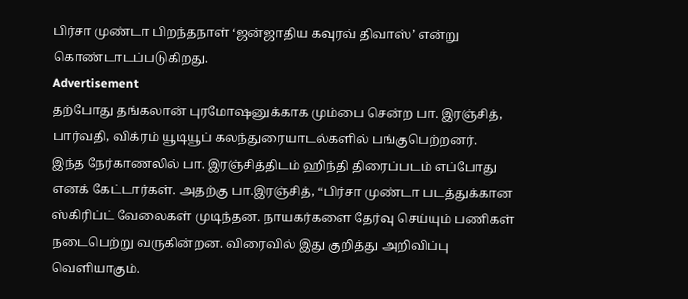பிர்சா முண்டா பிறந்தநாள் ‘ஜன்ஜாதிய கவுரவ் திவாஸ்’ என்று கொண்டாடப்படுகிறது.
Advertisement
தற்போது தங்கலான் புரமோஷனுக்காக மும்பை சென்ற பா. இரஞ்சித், பார்வதி, விக்ரம் யூடியூப் கலந்துரையாடல்களில் பங்குபெற்றனர்.
இந்த நேர்காணலில் பா. இரஞ்சித்திடம் ஹிந்தி திரைப்படம் எப்போது எனக் கேட்டார்கள். அதற்கு பா.இரஞ்சித், “பிர்சா முண்டா படத்துக்கான ஸ்கிரிப்ட் வேலைகள் முடிந்தன. நாயகர்களை தேர்வு செய்யும் பணிகள் நடைபெற்று வருகின்றன. விரைவில் இது குறித்து அறிவிப்பு வெளியாகும்.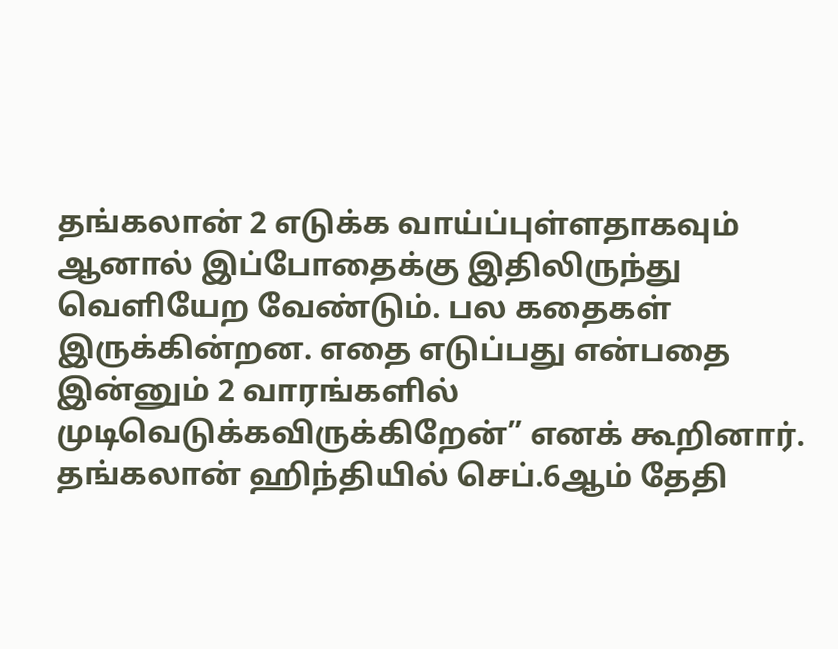தங்கலான் 2 எடுக்க வாய்ப்புள்ளதாகவும் ஆனால் இப்போதைக்கு இதிலிருந்து வெளியேற வேண்டும். பல கதைகள் இருக்கின்றன. எதை எடுப்பது என்பதை இன்னும் 2 வாரங்களில் முடிவெடுக்கவிருக்கிறேன்” எனக் கூறினார்.
தங்கலான் ஹிந்தியில் செப்.6ஆம் தேதி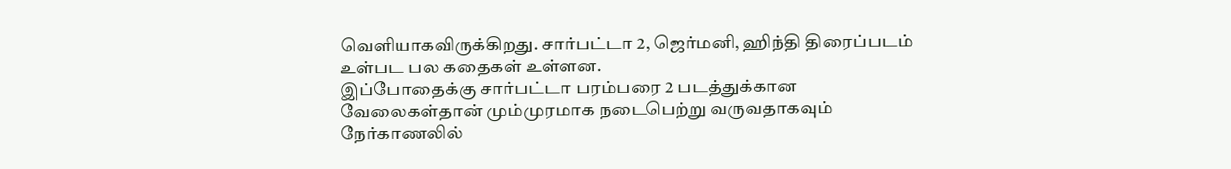வெளியாகவிருக்கிறது. சார்பட்டா 2, ஜெர்மனி, ஹிந்தி திரைப்படம் உள்பட பல கதைகள் உள்ளன.
இப்போதைக்கு சார்பட்டா பரம்பரை 2 படத்துக்கான வேலைகள்தான் மும்முரமாக நடைபெற்று வருவதாகவும் நேர்காணலில்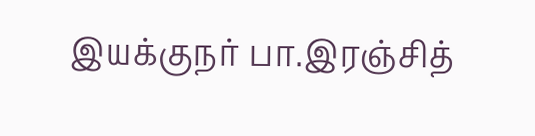இயக்குநர் பா.இரஞ்சித்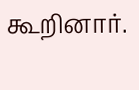கூறினார்.